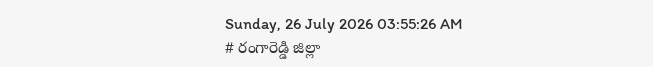Sunday, 26 July 2026 03:55:26 AM
# రంగారెడ్డి జిల్లా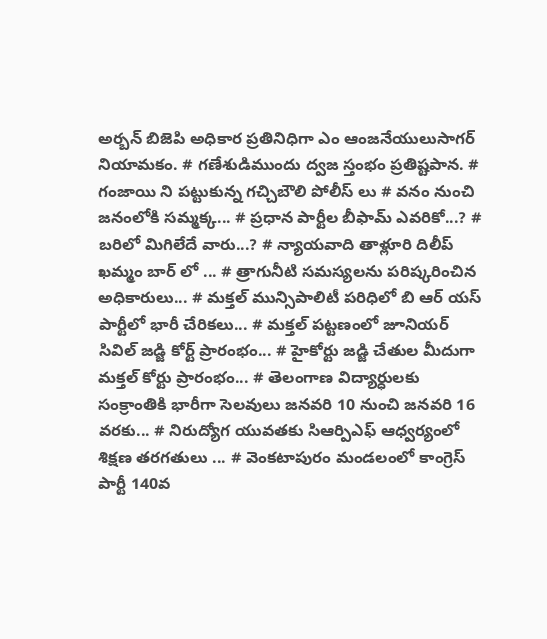అర్బన్ బిజెపి అధికార ప్రతినిధిగా ఎం ఆంజనేయులుసాగర్ నియామకం. # గణేశుడిముందు ద్వజ స్తంభం ప్రతిష్టపాన. # గంజాయి ని పట్టుకున్న గచ్చిబౌలి పోలీస్ లు # వనం నుంచి జనంలోకి సమ్మక్క... # ప్రధాన పార్టీల బీఫామ్ ఎవరికో...? # బరిలో మిగిలేదే వారు...? # న్యాయవాది తాళ్లూరి దిలీప్ ఖమ్మం బార్ లో ... # త్రాగునీటి సమస్యలను పరిష్కరించిన అధికారులు... # మక్తల్ మున్సిపాలిటీ పరిధిలో బి ఆర్ యస్ పార్టీలో భారీ చేరికలు... # మక్తల్ పట్టణంలో జూనియర్ సివిల్ జడ్జి కోర్ట్ ప్రారంభం... # హైకోర్టు జడ్జి చేతుల మీదుగా మక్తల్ కోర్టు ప్రారంభం... # తెలంగాణ విద్యార్ధులకు సంక్రాంతికి భారీగా సెలవులు జనవరి 10 నుంచి జనవరి 16 వరకు... # నిరుద్యోగ యువతకు సిఆర్పిఎఫ్ ఆధ్వర్యంలో శిక్షణ తరగతులు ... # వెంకటాపురం మండలంలో కాంగ్రెస్ పార్టీ 140వ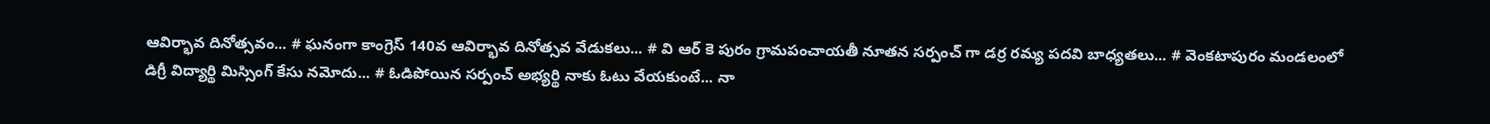ఆవిర్భావ దినోత్సవం... # ఘనంగా కాంగ్రెస్ 140వ ఆవిర్భావ దినోత్సవ వేడుకలు... # వి ఆర్ కె పురం గ్రామపంచాయతీ నూతన సర్పంచ్ గా డర్ర రమ్య పదవి బాధ్యతలు... # వెంకటాపురం మండలంలో డిగ్రీ విద్యార్థి మిస్సింగ్ కేసు నమోదు... # ఓడిపోయిన సర్పంచ్ అభ్యర్థి నాకు ఓటు వేయకుంటే... నా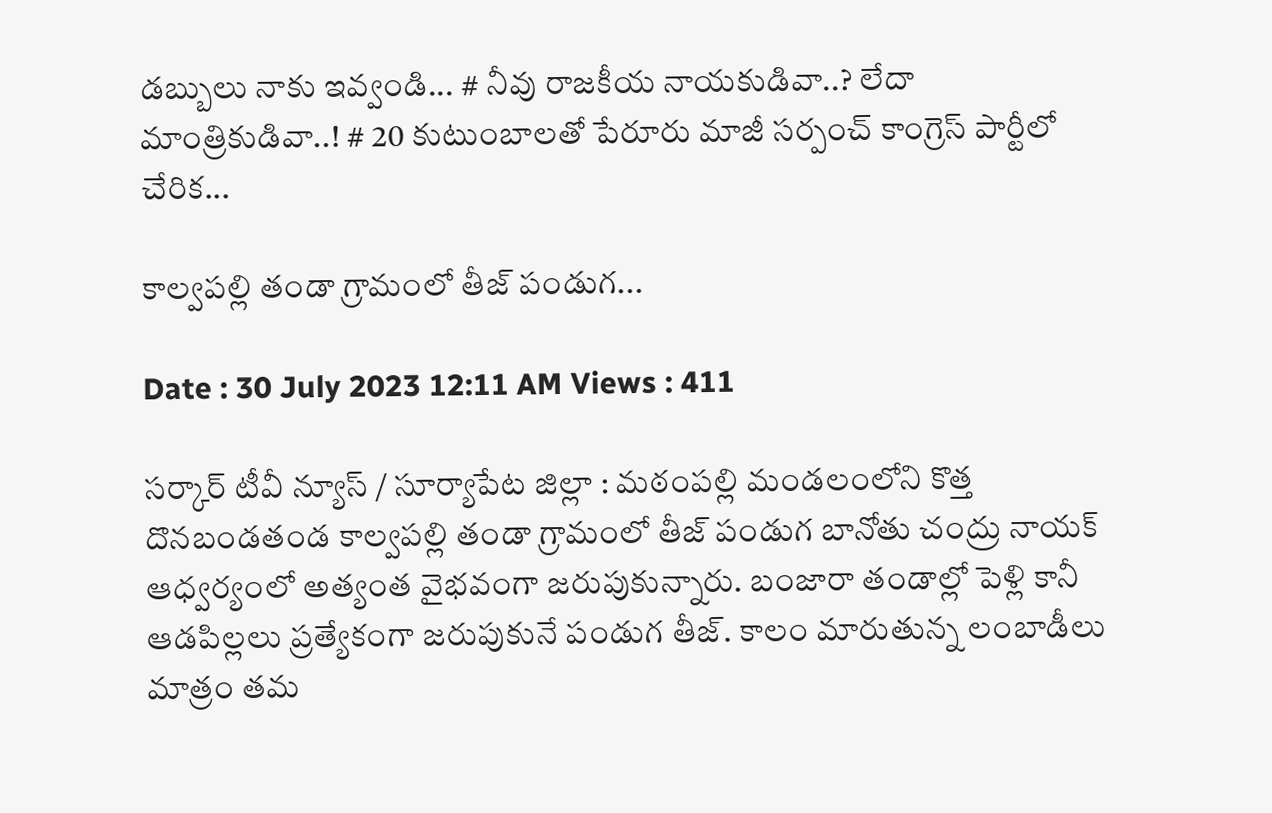డబ్బులు నాకు ఇవ్వండి... # నీవు రాజకీయ నాయకుడివా..? లేదా మాంత్రికుడివా..! # 20 కుటుంబాలతో పేరూరు మాజీ సర్పంచ్ కాంగ్రెస్ పార్టీలో చేరిక...

కాల్వపల్లి తండా గ్రామంలో తీజ్ పండుగ...

Date : 30 July 2023 12:11 AM Views : 411

సర్కార్ టీవీ న్యూస్ / సూర్యాపేట జిల్లా : మఠంపల్లి మండలంలోని కొత్త దొనబండతండ కాల్వపల్లి తండా గ్రామంలో తీజ్ పండుగ బానోతు చంద్రు నాయక్ ఆధ్వర్యంలో అత్యంత వైభవంగా జరుపుకున్నారు. బంజారా తండాల్లో పెళ్లి కానీ ఆడపిల్లలు ప్రత్యేకంగా జరుపుకునే పండుగ తీజ్. కాలం మారుతున్న లంబాడీలు మాత్రం తమ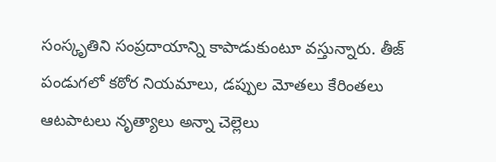సంస్కృతిని సంప్రదాయాన్ని కాపాడుకుంటూ వస్తున్నారు. తీజ్ పండుగలో కఠోర నియమాలు, డప్పుల మోతలు కేరింతలు ఆటపాటలు నృత్యాలు అన్నా చెల్లెలు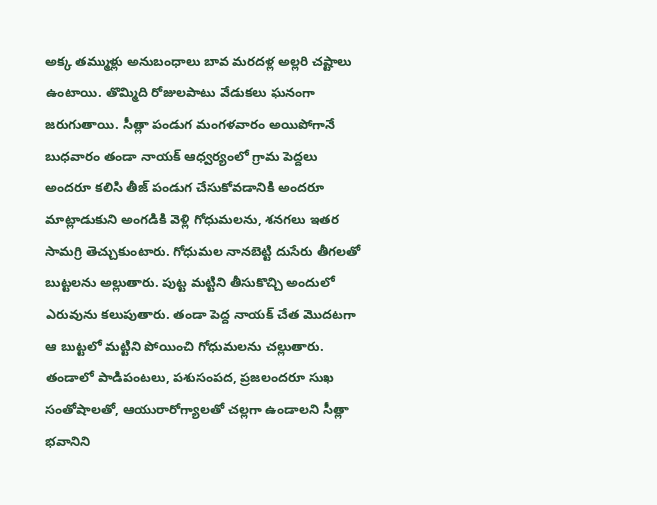అక్క తమ్ముళ్లు అనుబంధాలు బావ మరదళ్ల అల్లరి చష్టాలు ఉంటాయి. తొమ్మిది రోజులపాటు వేడుకలు ఘనంగా జరుగుతాయి. సీత్లా పండుగ మంగళవారం అయిపోగానే బుధవారం తండా నాయక్ ఆధ్వర్యంలో గ్రామ పెద్దలు అందరూ కలిసి తీజ్ పండుగ చేసుకోవడానికి అందరూ మాట్లాడుకుని అంగడికి వెళ్లి గోధుమలను, శనగలు ఇతర సామగ్రి తెచ్చుకుంటారు. గోధుమల నానబెట్టి దుసేరు తీగలతో బుట్టలను అల్లుతారు. పుట్ట మట్టిని తీసుకొచ్చి అందులో ఎరువును కలుపుతారు. తండా పెద్ద నాయక్ చేత మొదటగా ఆ బుట్టలో మట్టిని పోయించి గోధుమలను చల్లుతారు. తండాలో పాడిపంటలు, పశుసంపద, ప్రజలందరూ సుఖ సంతోషాలతో, ఆయురారోగ్యాలతో చల్లగా ఉండాలని సీత్లా భవానిని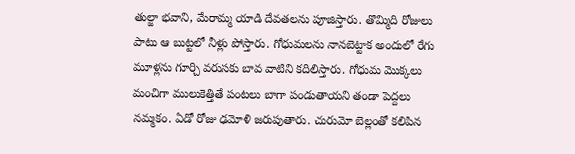తుల్జా భవాని, మేరామ్మ యాడి దేవతలను పూజిస్తారు. తొమ్మిది రోజులు పాటు ఆ బుట్టలో నీళ్లు పోస్తారు. గోధుమలను నానబెట్టాక అందులో రేగు మూళ్లను గూర్చి వరుసకు బావ వాటిని కదిలిస్తారు. గోధుమ మొక్కలు మంచిగా ములుకెత్తితే పంటలు బాగా పండుతాయని తండా పెద్దలు నమ్మకం. ఏడో రోజు ఢమోళి జరుపుతారు. చురుమో బెల్లంతో కలిపిన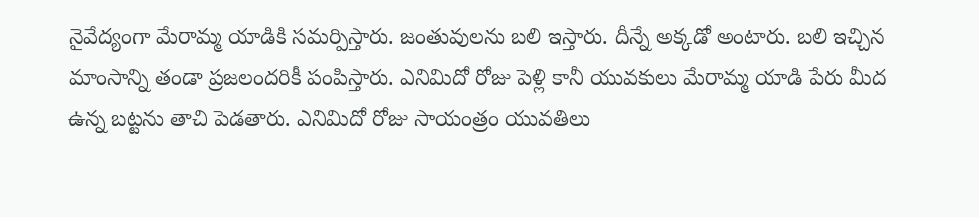నైవేద్యంగా మేరామ్మ యాడికి సమర్పిస్తారు. జంతువులను బలి ఇస్తారు. దీన్నే అక్కడో అంటారు. బలి ఇచ్చిన మాంసాన్ని తండా ప్రజలందరికీ పంపిస్తారు. ఎనిమిదో రోజు పెళ్లి కానీ యువకులు మేరామ్మ యాడి పేరు మీద ఉన్న బట్టను తాచి పెడతారు. ఎనిమిదో రోజు సాయంత్రం యువతిలు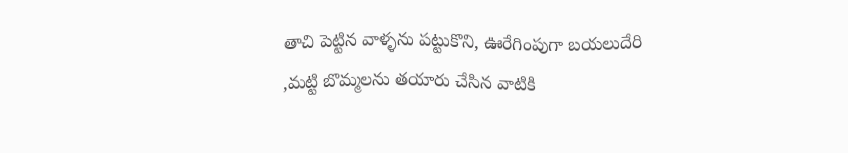తాచి పెట్టిన వాళ్ళను పట్టుకొని, ఊరేగింపుగా బయలుదేరి ,మట్టి బొమ్మలను తయారు చేసిన వాటికి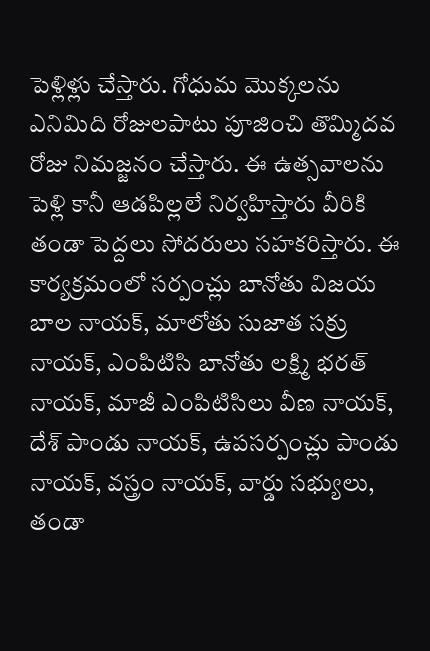పెళ్లిళ్లు చేస్తారు. గోధుమ మొక్కలను ఎనిమిది రోజులపాటు పూజించి తొమ్మిదవ రోజు నిమజ్జనం చేస్తారు. ఈ ఉత్సవాలను పెళ్లి కానీ ఆడపిల్లలే నిర్వహిస్తారు వీరికి తండా పెద్దలు సోదరులు సహకరిస్తారు. ఈ కార్యక్రమంలో సర్పంచ్లు బానోతు విజయ బాల నాయక్, మాలోతు సుజాత సక్రు నాయక్, ఎంపిటిసి బానోతు లక్ష్మి భరత్ నాయక్, మాజీ ఎంపిటిసిలు వీణ నాయక్, దేశ్ పాండు నాయక్, ఉపసర్పంచ్లు పాండు నాయక్, వస్త్రం నాయక్, వార్డు సభ్యులు, తండా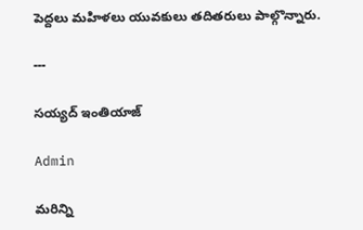పెద్దలు మహిళలు యువకులు తదితరులు పాల్గొన్నారు.

---

సయ్యద్ ఇంతియాజ్

Admin

మరిన్ని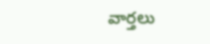వార్తలు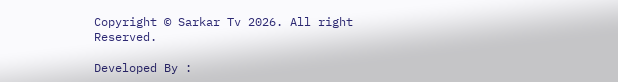Copyright © Sarkar Tv 2026. All right Reserved.

Developed By :